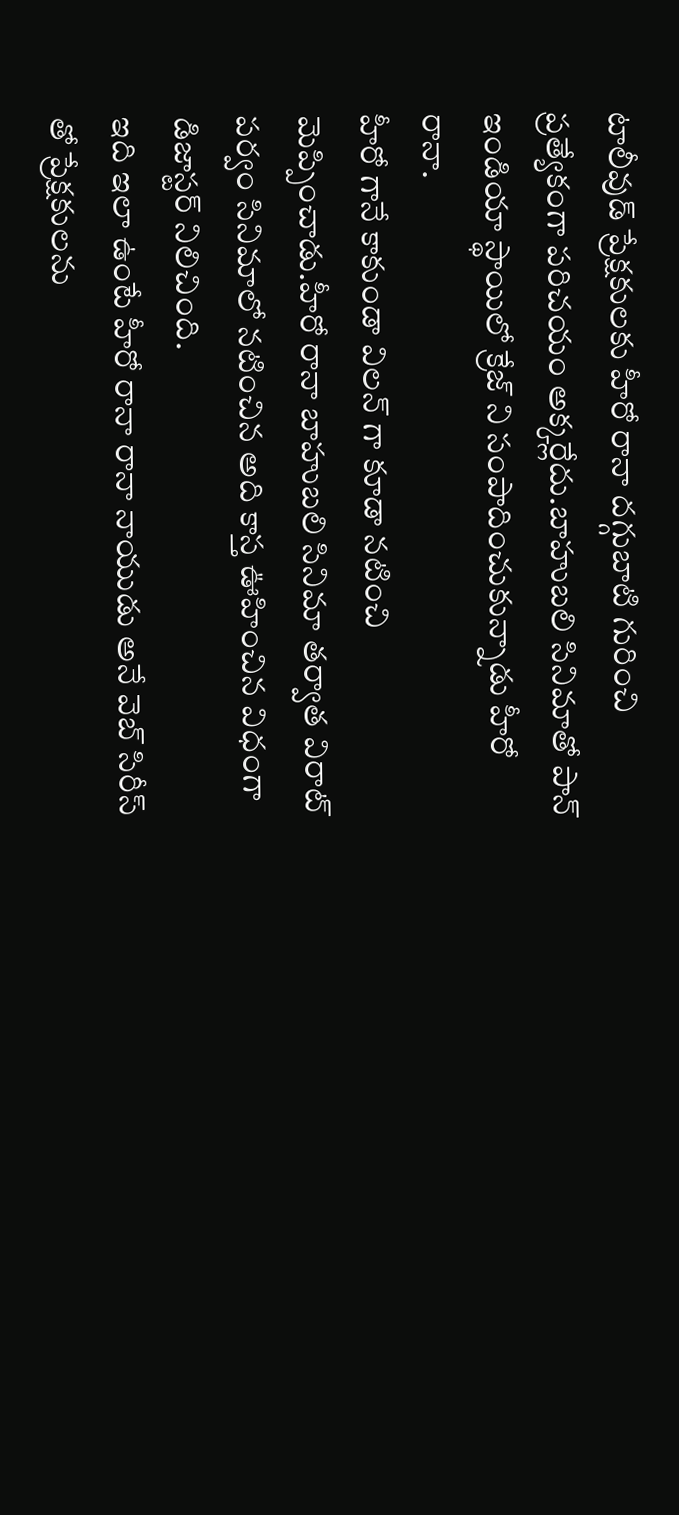టాలీవుడ్ ప్రేక్షకులకు హీరో రానా దగ్గుబాటి గురించి ప్రత్యేకంగా పరిచయం అక్కర్లేదు.బాహుబలి సినిమాతో పాన్ ఇండియా స్థాయిలో క్రేజ్ ని సంపాదించుకున్నాడు హీరో రానా.
హీరో గానే కాకుండా విలన్ గా కూడా నటించి మెప్పించాడు.హీరో రానా బాహుబలి సినిమా తర్వాత విరాట్ పర్వం సినిమాలో నటించిన అది కాస్త ఊహించిన విధంగా డిజాస్టర్ నిలిచింది.
ఇది ఇలా ఉంటే హీరో రానా రానా నాయుడు అనే వెబ్ సిరీస్ తో ప్రేక్షకులను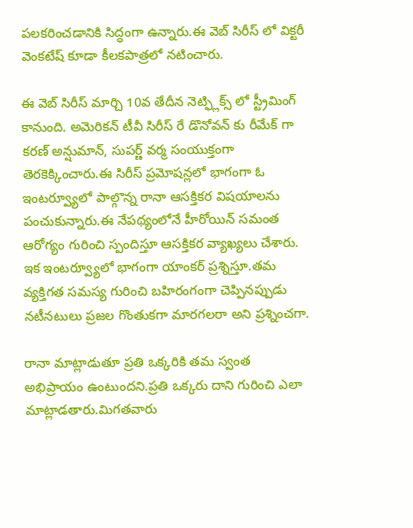పలకరించడానికి సిద్ధంగా ఉన్నారు.ఈ వెబ్ సిరీస్ లో విక్టరీ వెంకటేష్ కూడా కీలకపాత్రలో నటించారు.

ఈ వెబ్ సిరీస్ మార్చి 10వ తేదీన నెట్ఫ్లిక్స్ లో స్ట్రీమింగ్ కానుంది. అమెరికన్ టీవీ సిరీస్ రే డొనోవన్ కు రీమేక్ గా కరణ్ అన్షుమాన్, సుపర్ణ్ వర్మ సంయుక్తంగా తెరకెక్కించారు.ఈ సిరీస్ ప్రమోషన్లలో భాగంగా ఓ ఇంటర్వ్యూలో పాల్గొన్న రానా ఆసక్తికర విషయాలను పంచుకున్నారు.ఈ నేపథ్యంలోనే హీరోయిన్ సమంత ఆరోగ్యం గురించి స్పందిస్తూ ఆసక్తికర వ్యాఖ్యలు చేశారు.
ఇక ఇంటర్వ్యూలో భాగంగా యాంకర్ ప్రశ్నిస్తూ.తమ వ్యక్తిగత సమస్య గురించి బహిరంగంగా చెప్పినప్పుడు నటీనటులు ప్రజల గొంతుకగా మారగలరా అని ప్రశ్నించగా.

రానా మాట్లాడుతూ ప్రతి ఒక్కరికి తమ స్వంత అభిప్రాయం ఉంటుందని.ప్రతి ఒక్కరు దాని గురించి ఎలా మాట్లాడతారు.మిగతవారు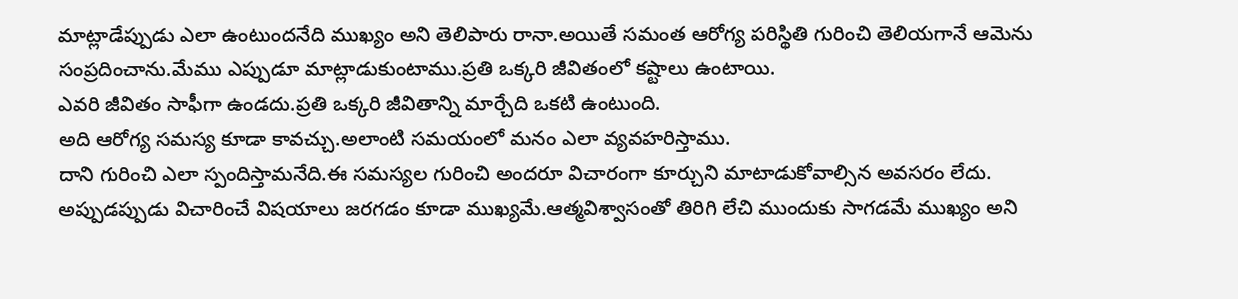మాట్లాడేప్పుడు ఎలా ఉంటుందనేది ముఖ్యం అని తెలిపారు రానా.అయితే సమంత ఆరోగ్య పరిస్థితి గురించి తెలియగానే ఆమెను సంప్రదించాను.మేము ఎప్పుడూ మాట్లాడుకుంటాము.ప్రతి ఒక్కరి జీవితంలో కష్టాలు ఉంటాయి.
ఎవరి జీవితం సాఫీగా ఉండదు.ప్రతి ఒక్కరి జీవితాన్ని మార్చేది ఒకటి ఉంటుంది.
అది ఆరోగ్య సమస్య కూడా కావచ్చు.అలాంటి సమయంలో మనం ఎలా వ్యవహరిస్తాము.
దాని గురించి ఎలా స్పందిస్తామనేది.ఈ సమస్యల గురించి అందరూ విచారంగా కూర్చుని మాటాడుకోవాల్సిన అవసరం లేదు.
అప్పుడప్పుడు విచారించే విషయాలు జరగడం కూడా ముఖ్యమే.ఆత్మవిశ్వాసంతో తిరిగి లేచి ముందుకు సాగడమే ముఖ్యం అని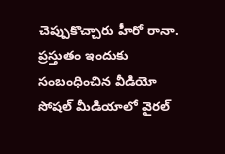చెప్పుకొచ్చారు హీరో రానా.
ప్రస్తుతం ఇందుకు సంబంధించిన వీడియో సోషల్ మీడియాలో వైరల్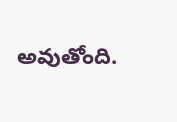అవుతోంది.